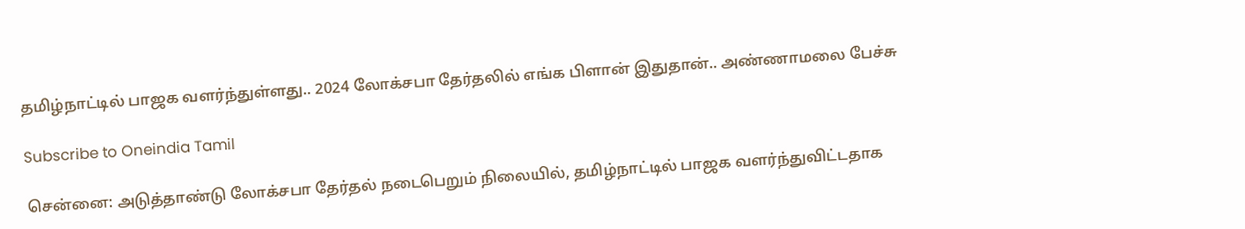தமிழ்நாட்டில் பாஜக வளர்ந்துள்ளது.. 2024 லோக்சபா தேர்தலில் எங்க பிளான் இதுதான்.. அண்ணாமலை பேச்சு

Subscribe to Oneindia Tamil

சென்னை: அடுத்தாண்டு லோக்சபா தேர்தல் நடைபெறும் நிலையில், தமிழ்நாட்டில் பாஜக வளர்ந்துவிட்டதாக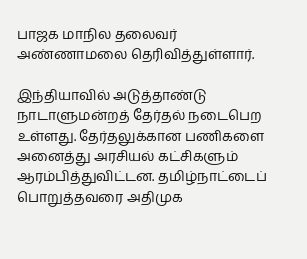பாஜக மாநில தலைவர் அண்ணாமலை தெரிவித்துள்ளார்.

இந்தியாவில் அடுத்தாண்டு நாடாளுமன்றத் தேர்தல் நடைபெற உள்ளது. தேர்தலுக்கான பணிகளை அனைத்து அரசியல் கட்சிகளும் ஆரம்பித்துவிட்டன. தமிழ்நாட்டைப் பொறுத்தவரை அதிமுக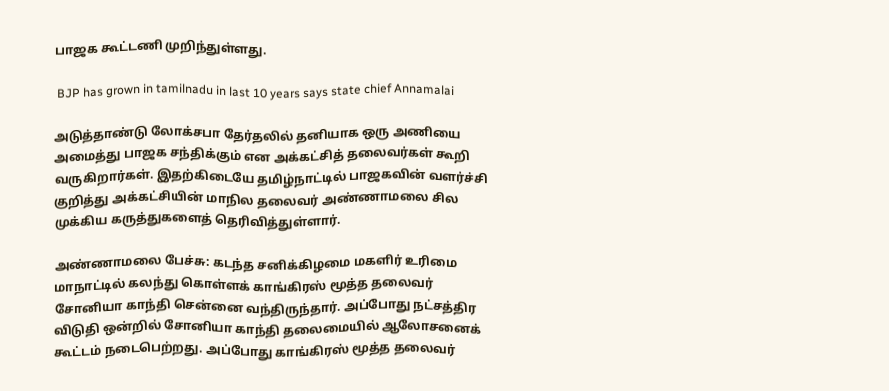பாஜக கூட்டணி முறிந்துள்ளது.

 BJP has grown in tamilnadu in last 10 years says state chief Annamalai

அடுத்தாண்டு லோக்சபா தேர்தலில் தனியாக ஒரு அணியை அமைத்து பாஜக சந்திக்கும் என அக்கட்சித் தலைவர்கள் கூறி வருகிறார்கள். இதற்கிடையே தமிழ்நாட்டில் பாஜகவின் வளர்ச்சி குறித்து அக்கட்சியின் மாநில தலைவர் அண்ணாமலை சில முக்கிய கருத்துகளைத் தெரிவித்துள்ளார்.

அண்ணாமலை பேச்சு: கடந்த சனிக்கிழமை மகளிர் உரிமை மாநாட்டில் கலந்து கொள்ளக் காங்கிரஸ் மூத்த தலைவர் சோனியா காந்தி சென்னை வந்திருந்தார். அப்போது நட்சத்திர விடுதி ஒன்றில் சோனியா காந்தி தலைமையில் ஆலோசனைக் கூட்டம் நடைபெற்றது. அப்போது காங்கிரஸ் மூத்த தலைவர்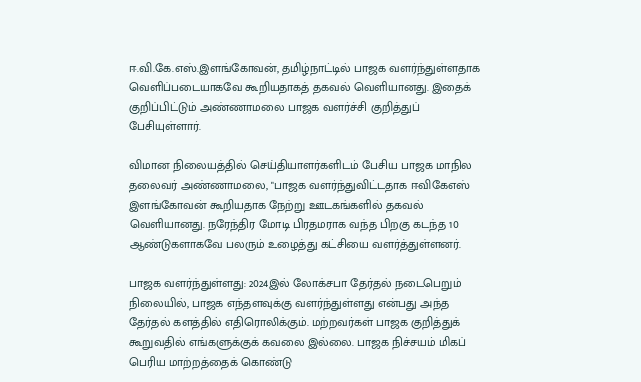ஈ.வி.கே.எஸ்.இளங்கோவன், தமிழ்நாட்டில் பாஜக வளர்ந்துள்ளதாக வெளிப்படையாகவே கூறியதாகத் தகவல் வெளியானது. இதைக் குறிப்பிட்டும் அண்ணாமலை பாஜக வளர்ச்சி குறித்துப் பேசியுள்ளார்.

விமான நிலையத்தில் செய்தியாளர்களிடம் பேசிய பாஜக மாநில தலைவர் அண்ணாமலை, "பாஜக வளர்ந்துவிட்டதாக ஈவிகேஎஸ் இளங்கோவன் கூறியதாக நேற்று ஊடகங்களில் தகவல் வெளியானது. நரேந்திர மோடி பிரதமராக வந்த பிறகு கடந்த 10 ஆண்டுகளாகவே பலரும் உழைத்து கட்சியை வளர்த்துள்ளனர்.

பாஜக வளர்ந்துள்ளது: 2024இல் லோக்சபா தேர்தல் நடைபெறும் நிலையில், பாஜக எந்தளவுக்கு வளர்ந்துள்ளது என்பது அந்த தேர்தல் களத்தில் எதிரொலிக்கும். மற்றவர்கள் பாஜக குறித்துக் கூறுவதில் எங்களுக்குக் கவலை இல்லை. பாஜக நிச்சயம் மிகப் பெரிய மாற்றத்தைக் கொண்டு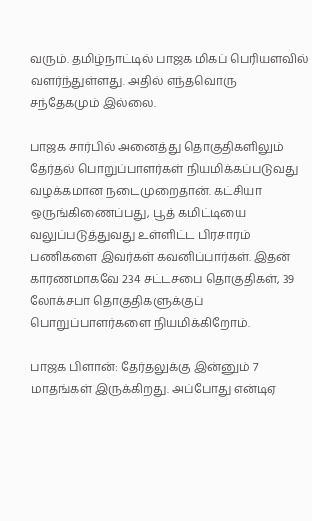வரும். தமிழ்நாட்டில் பாஜக மிகப் பெரியளவில் வளர்ந்துள்ளது. அதில் எந்தவொரு சந்தேகமும் இல்லை.

பாஜக சார்பில் அனைத்து தொகுதிகளிலும் தேர்தல் பொறுப்பாளர்கள் நியமிக்கப்படுவது வழக்கமான நடைமுறைதான். கட்சியா ஒருங்கிணைப்பது, பூத் கமிட்டியை வலுப்படுத்துவது உள்ளிட்ட பிரசாரம் பணிகளை இவர்கள் கவனிப்பார்கள். இதன் காரணமாகவே 234 சட்டசபை தொகுதிகள், 39 லோக்சபா தொகுதிகளுக்குப் பொறுப்பாளர்களை நியமிக்கிறோம்.

பாஜக பிளான்: தேர்தலுக்கு இன்னும் 7 மாதங்கள் இருக்கிறது. அப்போது என்டிஏ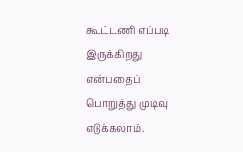கூட்டணி எப்படி இருக்கிறது என்பதைப் பொறுத்து முடிவு எடுக்கலாம்.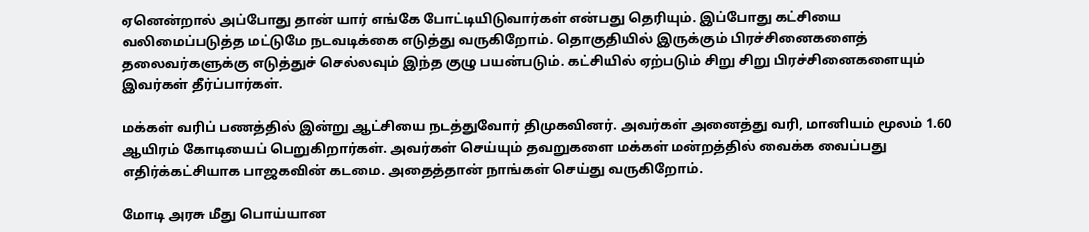ஏனென்றால் அப்போது தான் யார் எங்கே போட்டியிடுவார்கள் என்பது தெரியும். இப்போது கட்சியை வலிமைப்படுத்த மட்டுமே நடவடிக்கை எடுத்து வருகிறோம். தொகுதியில் இருக்கும் பிரச்சினைகளைத் தலைவர்களுக்கு எடுத்துச் செல்லவும் இந்த குழு பயன்படும். கட்சியில் ஏற்படும் சிறு சிறு பிரச்சினைகளையும் இவர்கள் தீர்ப்பார்கள்.

மக்கள் வரிப் பணத்தில் இன்று ஆட்சியை நடத்துவோர் திமுகவினர். அவர்கள் அனைத்து வரி, மானியம் மூலம் 1.60 ஆயிரம் கோடியைப் பெறுகிறார்கள். அவர்கள் செய்யும் தவறுகளை மக்கள் மன்றத்தில் வைக்க வைப்பது எதிர்க்கட்சியாக பாஜகவின் கடமை. அதைத்தான் நாங்கள் செய்து வருகிறோம்.

மோடி அரசு மீது பொய்யான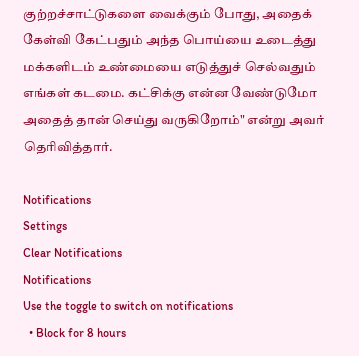குற்றச்சாட்டுகளை வைக்கும் போது, அதைக் கேள்வி கேட்பதும் அந்த பொய்யை உடைத்து மக்களிடம் உண்மையை எடுத்துச் செல்வதும் எங்கள் கடமை. கட்சிக்கு என்ன வேண்டுமோ அதைத் தான் செய்து வருகிறோம்" என்று அவர் தெரிவித்தார்.

Notifications
Settings
Clear Notifications
Notifications
Use the toggle to switch on notifications
  • Block for 8 hours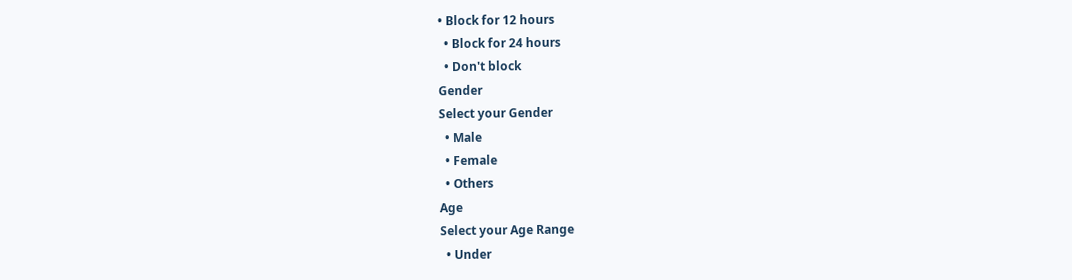• Block for 12 hours
  • Block for 24 hours
  • Don't block
Gender
Select your Gender
  • Male
  • Female
  • Others
Age
Select your Age Range
  • Under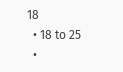18
  • 18 to 25
  •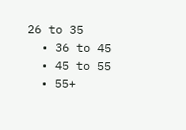26 to 35
  • 36 to 45
  • 45 to 55
  • 55+